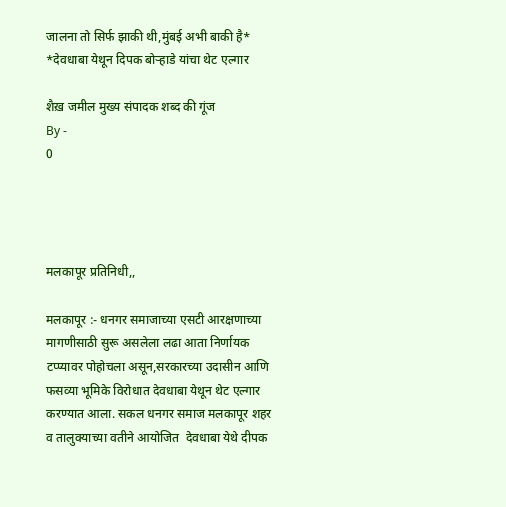जालना तो सिर्फ झाकी थी,मुंबई अभी बाकी है* *देवधाबा येथून दिपक बोऱ्हाडे यांचा थेट एल्गार

शैख़ जमील मुख्य संपादक शब्द की गूंज
By -
0




मलकापूर प्रतिनिधी,,

मलकापूर :- धनगर समाजाच्या एसटी आरक्षणाच्या मागणीसाठी सुरू असलेला लढा आता निर्णायक टप्प्यावर पोहोचला असून,सरकारच्या उदासीन आणि फसव्या भूमिके विरोधात देवधाबा येथून थेट एल्गार करण्यात आला. सकल धनगर समाज मलकापूर शहर व तालुक्याच्या वतीने आयोजित  देवधाबा येथे दीपक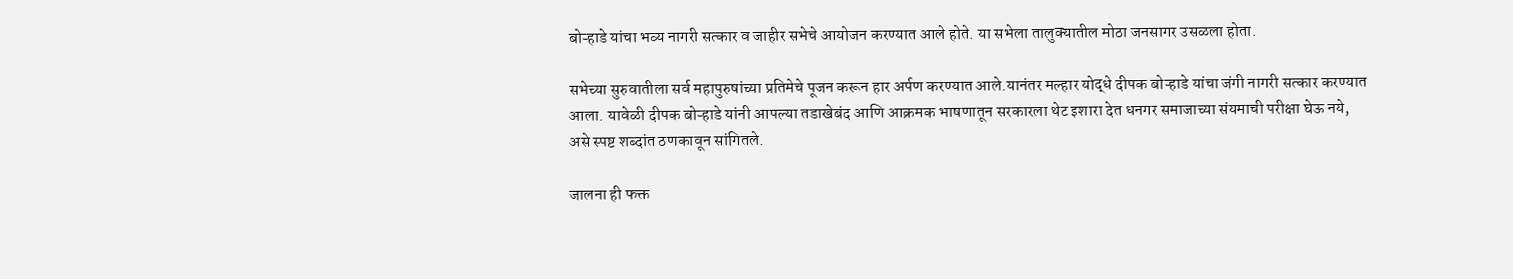बोऱ्हाडे यांचा भव्य नागरी सत्कार व जाहीर सभेचे आयोजन करण्यात आले होते. या सभेला तालुक्यातील मोठा जनसागर उसळला होता.

सभेच्या सुरुवातीला सर्व महापुरुषांच्या प्रतिमेचे पूजन करून हार अर्पण करण्यात आले.यानंतर मल्हार योद्धे दीपक बोऱ्हाडे यांचा जंगी नागरी सत्कार करण्यात आला. यावेळी दीपक बोऱ्हाडे यांनी आपल्या तडाखेबंद आणि आक्रमक भाषणातून सरकारला थेट इशारा देत धनगर समाजाच्या संयमाची परीक्षा घेऊ नये, असे स्पष्ट शब्दांत ठणकावून सांगितले.

जालना ही फक्त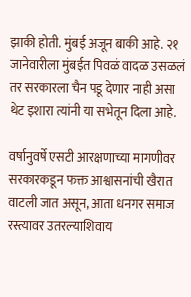झाकी होती. मुंबई अजून बाकी आहे. २१ जानेवारीला मुंबईत पिवळं वादळ उसळलं तर सरकारला चैन पडू देणार नाही असा थेट इशारा त्यांनी या सभेतून दिला आहे.

वर्षानुवर्षे एसटी आरक्षणाच्या मागणीवर सरकारकडून फक्त आश्वासनांची खैरात वाटली जात असून, आता धनगर समाज रस्त्यावर उतरल्याशिवाय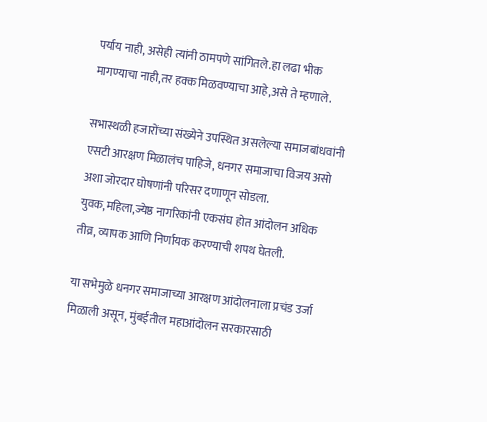पर्याय नाही, असेही त्यांनी ठामपणे सांगितले.हा लढा भीक मागण्याचा नाही,तर हक्क मिळवण्याचा आहे,असे ते म्हणाले.

सभास्थळी हजारोंच्या संख्येने उपस्थित असलेल्या समाजबांधवांनी एसटी आरक्षण मिळालंच पाहिजे, धनगर समाजाचा विजय असो अशा जोरदार घोषणांनी परिसर दणाणून सोडला. युवक,महिला,ज्येष्ठ नागरिकांनी एकसंघ होत आंदोलन अधिक तीव्र, व्यापक आणि निर्णायक करण्याची शपथ घेतली.

या सभेमुळे धनगर समाजाच्या आरक्षण आंदोलनाला प्रचंड उर्जा मिळाली असून, मुंबईतील महाआंदोलन सरकारसाठी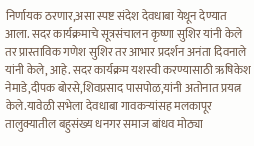निर्णायक ठरणार,असा स्पष्ट संदेश देवधाबा येथून देण्यात आला. सदर कार्यक्रमाचे सूत्रसंचालन कृष्णा सुशिर यांनी केले तर प्रास्ताविक गणेश सुशिर तर आभार प्रदर्शन अनंता दिवनाले यांनी केले, आहे. सदर कार्यक्रम यशस्वी करण्यासाठी ऋषिकेश नेमाडे,दीपक बोरसे,शिवप्रसाद पासपोळ,यांनी अतोनात प्रयत्न केले.यावेळी सभेला देवधाबा गावकऱ्यांसह मलकापूर तालुक्यातील बहुसंख्य धनगर समाज बांधव मोठ्या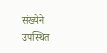संख्येने उपस्थित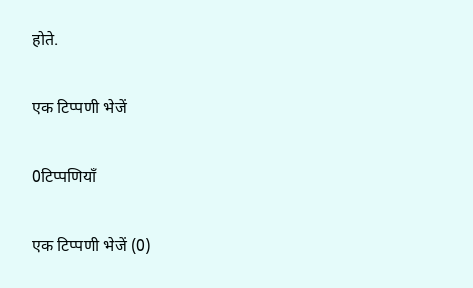होते.

एक टिप्पणी भेजें

0टिप्पणियाँ

एक टिप्पणी भेजें (0)